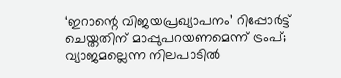‘ഇറാന്റെ വിജയപ്രഖ്യാപനം’ റിപ്പോർട്ട് ചെയ്തതിന് മാപ്പുപറയണമെന്ന് ട്രംപ്; വ്യാജമല്ലെന്ന നിലപാടിൽ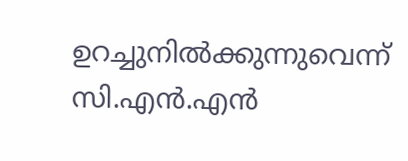ഉറച്ചുനിൽക്കുന്നുവെന്ന് സി.എൻ.എൻ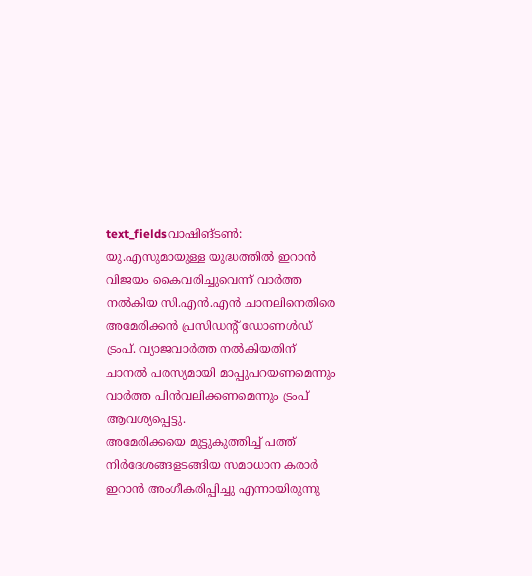text_fieldsവാഷിങ്ടൺ: യു.എസുമായുള്ള യുദ്ധത്തിൽ ഇറാൻ വിജയം കൈവരിച്ചുവെന്ന് വാർത്ത നൽകിയ സി.എൻ.എൻ ചാനലിനെതിരെ അമേരിക്കൻ പ്രസിഡന്റ് ഡോണൾഡ് ട്രംപ്. വ്യാജവാർത്ത നൽകിയതിന് ചാനൽ പരസ്യമായി മാപ്പുപറയണമെന്നും വാർത്ത പിൻവലിക്കണമെന്നും ട്രംപ് ആവശ്യപ്പെട്ടു.
അമേരിക്കയെ മുട്ടുകുത്തിച്ച് പത്ത് നിർദേശങ്ങളടങ്ങിയ സമാധാന കരാർ ഇറാൻ അംഗീകരിപ്പിച്ചു എന്നായിരുന്നു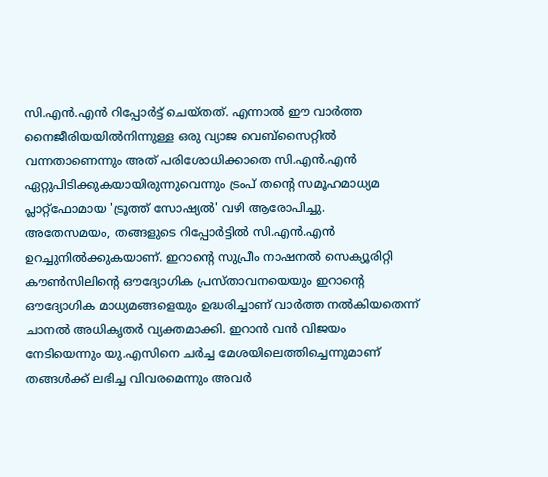സി.എൻ.എൻ റിപ്പോർട്ട് ചെയ്തത്. എന്നാൽ ഈ വാർത്ത നൈജീരിയയിൽനിന്നുള്ള ഒരു വ്യാജ വെബ്സൈറ്റിൽ വന്നതാണെന്നും അത് പരിശോധിക്കാതെ സി.എൻ.എൻ ഏറ്റുപിടിക്കുകയായിരുന്നുവെന്നും ട്രംപ് തന്റെ സമൂഹമാധ്യമ പ്ലാറ്റ്ഫോമായ 'ട്രൂത്ത് സോഷ്യൽ' വഴി ആരോപിച്ചു.
അതേസമയം, തങ്ങളുടെ റിപ്പോർട്ടിൽ സി.എൻ.എൻ ഉറച്ചുനിൽക്കുകയാണ്. ഇറാന്റെ സുപ്രീം നാഷനൽ സെക്യൂരിറ്റി കൗൺസിലിന്റെ ഔദ്യോഗിക പ്രസ്താവനയെയും ഇറാന്റെ ഔദ്യോഗിക മാധ്യമങ്ങളെയും ഉദ്ധരിച്ചാണ് വാർത്ത നൽകിയതെന്ന് ചാനൽ അധികൃതർ വ്യക്തമാക്കി. ഇറാൻ വൻ വിജയം നേടിയെന്നും യു.എസിനെ ചർച്ച മേശയിലെത്തിച്ചെന്നുമാണ് തങ്ങൾക്ക് ലഭിച്ച വിവരമെന്നും അവർ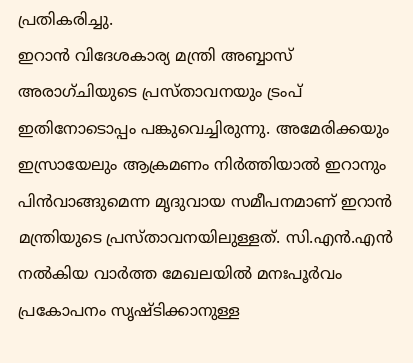പ്രതികരിച്ചു.
ഇറാൻ വിദേശകാര്യ മന്ത്രി അബ്ബാസ് അരാഗ്ചിയുടെ പ്രസ്താവനയും ട്രംപ് ഇതിനോടൊപ്പം പങ്കുവെച്ചിരുന്നു. അമേരിക്കയും ഇസ്രായേലും ആക്രമണം നിർത്തിയാൽ ഇറാനും പിൻവാങ്ങുമെന്ന മൃദുവായ സമീപനമാണ് ഇറാൻ മന്ത്രിയുടെ പ്രസ്താവനയിലുള്ളത്. സി.എൻ.എൻ നൽകിയ വാർത്ത മേഖലയിൽ മനഃപൂർവം പ്രകോപനം സൃഷ്ടിക്കാനുള്ള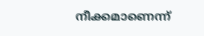നീക്കമാണെന്ന്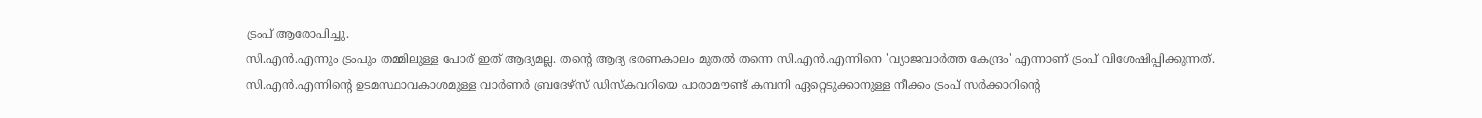ട്രംപ് ആരോപിച്ചു.
സി.എൻ.എന്നും ട്രംപും തമ്മിലുള്ള പോര് ഇത് ആദ്യമല്ല. തന്റെ ആദ്യ ഭരണകാലം മുതൽ തന്നെ സി.എൻ.എന്നിനെ 'വ്യാജവാർത്ത കേന്ദ്രം' എന്നാണ് ട്രംപ് വിശേഷിപ്പിക്കുന്നത്. സി.എൻ.എന്നിന്റെ ഉടമസ്ഥാവകാശമുള്ള വാർണർ ബ്രദേഴ്സ് ഡിസ്കവറിയെ പാരാമൗണ്ട് കമ്പനി ഏറ്റെടുക്കാനുള്ള നീക്കം ട്രംപ് സർക്കാറിന്റെ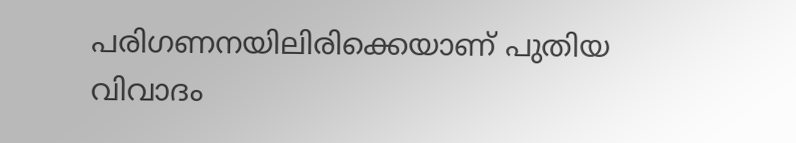പരിഗണനയിലിരിക്കെയാണ് പുതിയ വിവാദം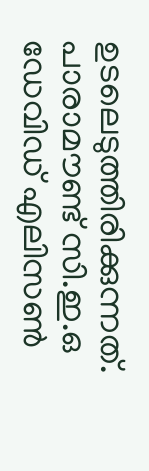ഉടലെടുത്തിരിക്കുന്നത്. പാരാമൗണ്ട് സി.ഇ.ഒ ഡേവിഡ് എലിസൺ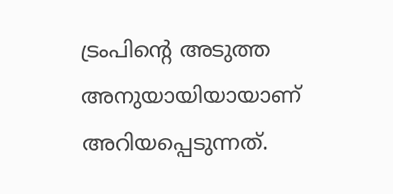ട്രംപിന്റെ അടുത്ത അനുയായിയായാണ് അറിയപ്പെടുന്നത്.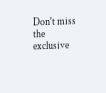Don't miss the exclusive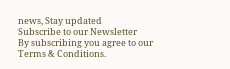news, Stay updated
Subscribe to our Newsletter
By subscribing you agree to our Terms & Conditions.